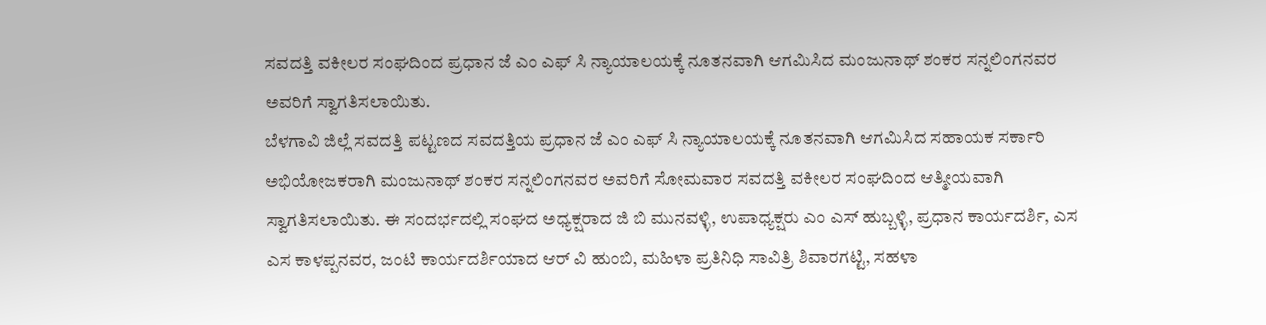ಸವದತ್ತಿ ವಕೀಲರ ಸಂಘದಿಂದ ಪ್ರಧಾನ ಜೆ ಎಂ ಎಫ್ ಸಿ ನ್ಯಾಯಾಲಯಕ್ಕೆ ನೂತನವಾಗಿ ಆಗಮಿಸಿದ ಮಂಜುನಾಥ್ ಶಂಕರ ಸನ್ನಲಿಂಗನವರ ಅವರಿಗೆ ಸ್ವಾಗತಿಸಲಾಯಿತು.
ಬೆಳಗಾವಿ ಜಿಲ್ಲೆ ಸವದತ್ತಿ ಪಟ್ಟಣದ ಸವದತ್ತಿಯ ಪ್ರಧಾನ ಜೆ ಎಂ ಎಫ್ ಸಿ ನ್ಯಾಯಾಲಯಕ್ಕೆ ನೂತನವಾಗಿ ಆಗಮಿಸಿದ ಸಹಾಯಕ ಸರ್ಕಾರಿ ಅಭಿಯೋಜಕರಾಗಿ ಮಂಜುನಾಥ್ ಶಂಕರ ಸನ್ನಲಿಂಗನವರ ಅವರಿಗೆ ಸೋಮವಾರ ಸವದತ್ತಿ ವಕೀಲರ ಸಂಘದಿಂದ ಆತ್ಮೀಯವಾಗಿ ಸ್ವಾಗತಿಸಲಾಯಿತು. ಈ ಸಂದರ್ಭದಲ್ಲಿ ಸಂಘದ ಅಧ್ಯಕ್ಷರಾದ ಜಿ ಬಿ ಮುನವಳ್ಳಿ, ಉಪಾಧ್ಯಕ್ಷರು ಎಂ ಎಸ್ ಹುಬ್ಬಳ್ಳಿ, ಪ್ರಧಾನ ಕಾರ್ಯದರ್ಶಿ, ಎಸ ಎಸ ಕಾಳಪ್ಪನವರ, ಜಂಟಿ ಕಾರ್ಯದರ್ಶಿಯಾದ ಆರ್ ವಿ ಹುಂಬಿ, ಮಹಿಳಾ ಪ್ರತಿನಿಧಿ ಸಾವಿತ್ರಿ ಶಿವಾರಗಟ್ಟಿ, ಸಹಳಾ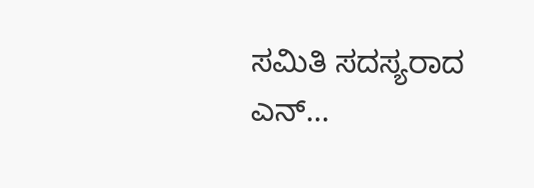ಸಮಿತಿ ಸದಸ್ಯರಾದ ಎನ್…